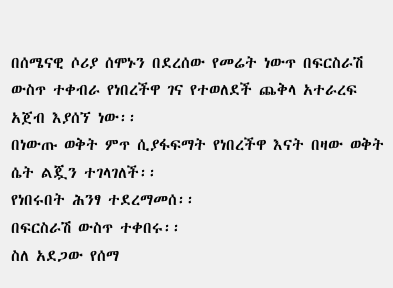በሰሜናዊ ሶሪያ ሰሞኑን በደረሰው የመሬት ነውጥ በፍርስራሽ ውስጥ ተቀብራ የነበረችዋ ገና የተወለደች ጨቅላ አተራረፍ አጀብ እያሰኘ ነው፡፡
በነውጡ ወቅት ምጥ ሲያፋፍማት የነበረችዋ እናት በዛው ወቅት ሴት ልጇን ተገላገለች፡፡
የነበሩበት ሕንፃ ተደረማመሰ፡፡
በፍርስራሽ ውስጥ ተቀበሩ፡፡
ስለ አደጋው የሰማ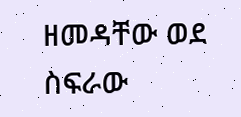ዘመዳቸው ወደ ስፍራው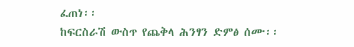ፈጠነ፡፡
ከፍርስራሽ ውስጥ የጨቅላ ሕንፃን ድምፅ ሰሙ፡፡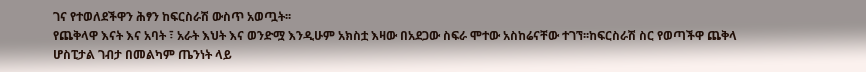ገና የተወለደችዋን ሕፃን ከፍርስራሽ ውስጥ አወጧት፡፡
የጨቅላዋ እናት እና አባት ፣ አራት እህት እና ወንድሟ እንዲሁም አክስቷ እዛው በአደጋው ስፍራ ሞተው አስከሬናቸው ተገኘ፡፡ከፍርስራሽ ስር የወጣችዋ ጨቅላ ሆስፒታል ገብታ በመልካም ጤንነት ላይ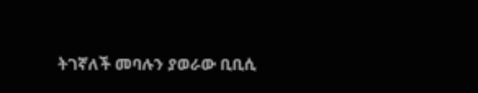ትገኛለች መባሉን ያወራው ቢቢሲ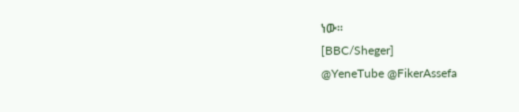ነው፡፡
[BBC/Sheger]
@YeneTube @FikerAssefa